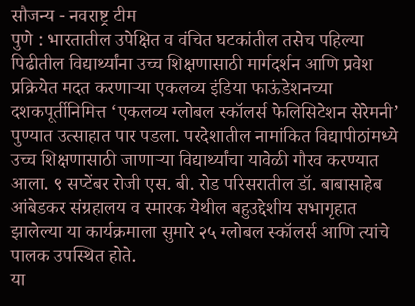सौजन्य - नवराष्ट्र टीम
पुणे : भारतातील उपेक्षित व वंचित घटकांतील तसेच पहिल्या पिढीतील विद्यार्थ्यांना उच्च शिक्षणासाठी मार्गदर्शन आणि प्रवेश प्रक्रियेत मदत करणाऱ्या एकलव्य इंडिया फाऊंडेशनच्या दशकपूर्तीनिमित्त ‘एकलव्य ग्लोबल स्कॉलर्स फेलिसिटेशन सेरेमनी’ पुण्यात उत्साहात पार पडला. परदेशातील नामांकित विद्यापीठांमध्ये उच्च शिक्षणासाठी जाणाऱ्या विद्यार्थ्यांचा यावेळी गौरव करण्यात आला. ९ सप्टेंबर रोजी एस. बी. रोड परिसरातील डॉ. बाबासाहेब आंबेडकर संग्रहालय व स्मारक येथील बहुउद्देशीय सभागृहात झालेल्या या कार्यक्रमाला सुमारे २५ ग्लोबल स्कॉलर्स आणि त्यांचे पालक उपस्थित होते.
या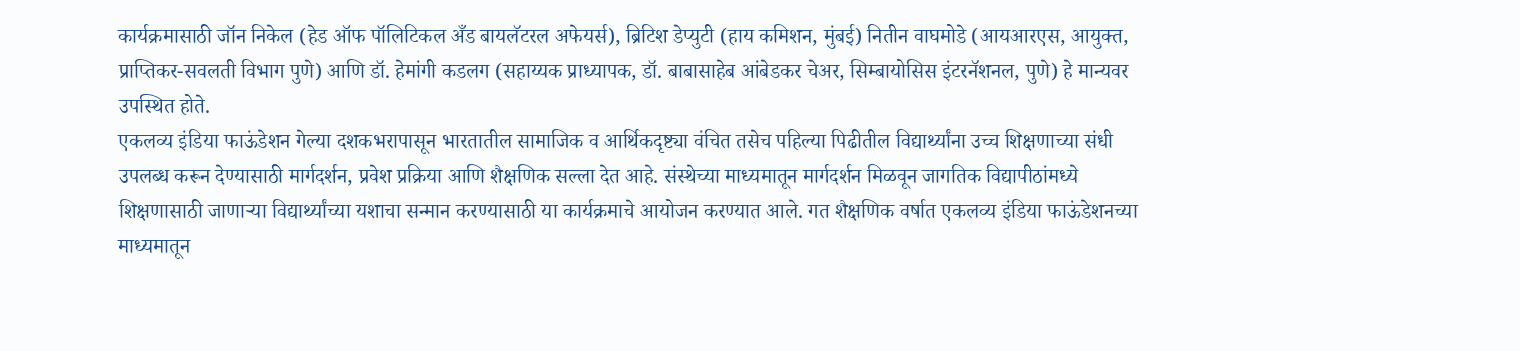कार्यक्रमासाठी जॉन निकेल (हेड ऑफ पॉलिटिकल अँड बायलॅटरल अफेयर्स), ब्रिटिश डेप्युटी (हाय कमिशन, मुंबई) नितीन वाघमोडे (आयआरएस, आयुक्त, प्राप्तिकर-सवलती विभाग पुणे) आणि डॉ. हेमांगी कडलग (सहाय्यक प्राध्यापक, डॉ. बाबासाहेब आंबेडकर चेअर, सिम्बायोसिस इंटरनॅशनल, पुणे) हे मान्यवर उपस्थित होते.
एकलव्य इंडिया फाऊंडेशन गेल्या दशकभरापासून भारतातील सामाजिक व आर्थिकदृष्ट्या वंचित तसेच पहिल्या पिढीतील विद्यार्थ्यांना उच्च शिक्षणाच्या संधी उपलब्ध करून देण्यासाठी मार्गदर्शन, प्रवेश प्रक्रिया आणि शैक्षणिक सल्ला देत आहे. संस्थेच्या माध्यमातून मार्गदर्शन मिळवून जागतिक विद्यापीठांमध्ये शिक्षणासाठी जाणाऱ्या विद्यार्थ्यांच्या यशाचा सन्मान करण्यासाठी या कार्यक्रमाचे आयोजन करण्यात आले. गत शैक्षणिक वर्षात एकलव्य इंडिया फाऊंडेशनच्या माध्यमातून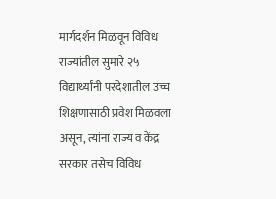मार्गदर्शन मिळवून विविध राज्यांतील सुमारे २५ विद्यार्थ्यांनी परदेशातील उच्च शिक्षणासाठी प्रवेश मिळवला असून, त्यांना राज्य व केंद्र सरकार तसेच विविध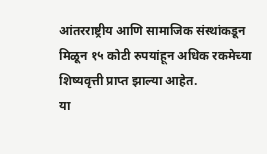आंतरराष्ट्रीय आणि सामाजिक संस्थांकडून मिळून १५ कोटी रुपयांहून अधिक रकमेच्या शिष्यवृत्ती प्राप्त झाल्या आहेत.
या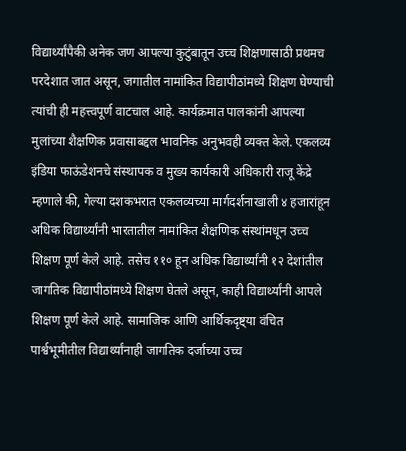विद्यार्थ्यांपैकी अनेक जण आपल्या कुटुंबातून उच्च शिक्षणासाठी प्रथमच परदेशात जात असून, जगातील नामांकित विद्यापीठांमध्ये शिक्षण घेण्याची त्यांची ही महत्त्वपूर्ण वाटचाल आहे. कार्यक्रमात पालकांनी आपल्या मुलांच्या शैक्षणिक प्रवासाबद्दल भावनिक अनुभवही व्यक्त केले. एकलव्य इंडिया फाऊंडेशनचे संस्थापक व मुख्य कार्यकारी अधिकारी राजू केंद्रे म्हणाले की, गेल्या दशकभरात एकलव्यच्या मार्गदर्शनाखाली ४ हजारांहून अधिक विद्यार्थ्यांनी भारतातील नामांकित शैक्षणिक संस्थांमधून उच्च शिक्षण पूर्ण केले आहे. तसेच ११० हून अधिक विद्यार्थ्यांनी १२ देशांतील जागतिक विद्यापीठांमध्ये शिक्षण घेतले असून, काही विद्यार्थ्यांनी आपले शिक्षण पूर्ण केले आहे. सामाजिक आणि आर्थिकदृष्ट्या वंचित पार्श्वभूमीतील विद्यार्थ्यांनाही जागतिक दर्जाच्या उच्च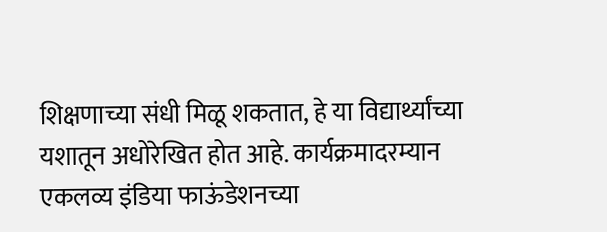शिक्षणाच्या संधी मिळू शकतात, हे या विद्यार्थ्यांच्या यशातून अधोरेखित होत आहे. कार्यक्रमादरम्यान एकलव्य इंडिया फाऊंडेशनच्या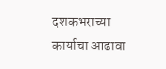दशकभराच्या कार्याचा आढावा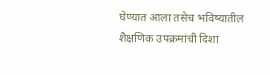घेण्यात आला तसेच भविष्यातील शैक्षणिक उपक्रमांची दिशा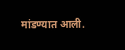मांडण्यात आली.